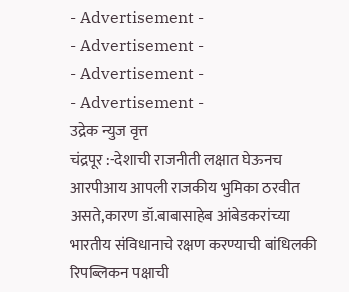- Advertisement -
- Advertisement -
- Advertisement -
- Advertisement -
उद्रेक न्युज वृत्त
चंद्रपूर :-देशाची राजनीती लक्षात घेऊनच आरपीआय आपली राजकीय भुमिका ठरवीत असते,कारण डॉ.बाबासाहेब आंबेडकरांच्या भारतीय संविधानाचे रक्षण करण्याची बांधिलकी रिपब्लिकन पक्षाची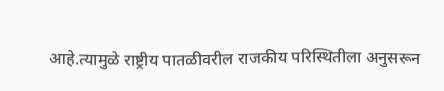आहे.त्यामुळे राष्ट्रीय पातळीवरील राजकीय परिस्थितीला अनुसरून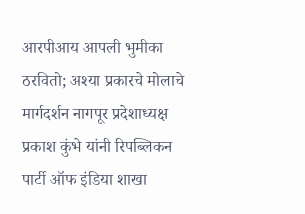आरपीआय आपली भुमीका ठरवितो; अश्या प्रकारचे मोलाचे मार्गदर्शन नागपूर प्रदेशाध्यक्ष प्रकाश कुंभे यांनी रिपब्लिकन पार्टी ऑफ इंडिया शाखा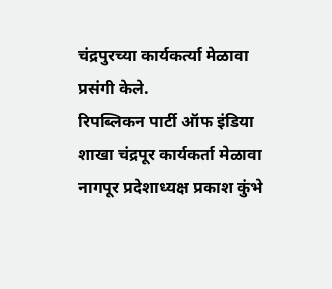चंद्रपुरच्या कार्यकर्त्या मेळावा प्रसंगी केले.
रिपब्लिकन पार्टी ऑफ इंडिया शाखा चंद्रपूर कार्यकर्ता मेळावा नागपूर प्रदेशाध्यक्ष प्रकाश कुंभे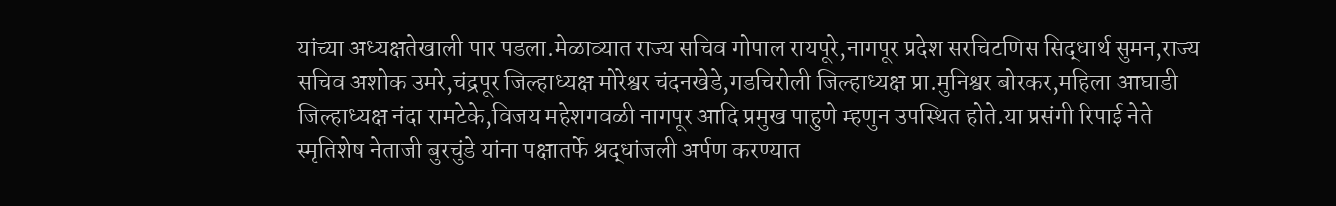यांच्या अध्यक्षतेखाली पार पडला.मेळाव्यात राज्य सचिव गोपाल रायपूरे,नागपूर प्रदेश सरचिटणिस सिद्धार्थ सुमन,राज्य सचिव अशोक उमरे,चंद्रपूर जिल्हाध्यक्ष मोरेश्वर चंदनखेडे,गडचिरोली जिल्हाध्यक्ष प्रा.मुनिश्वर बोरकर,महिला आघाडी जिल्हाध्यक्ष नंदा रामटेके,विजय महेशगवळी नागपूर आदि प्रमुख पाहुणे म्हणुन उपस्थित होते.या प्रसंगी रिपाई नेते स्मृतिशेष नेताजी बुरचुंडे यांना पक्षातर्फे श्रद्धांजली अर्पण करण्यात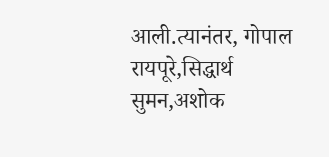आली.त्यानंतर, गोपाल रायपूरे,सिद्धार्थ सुमन,अशोक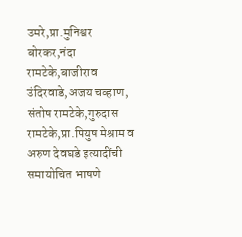उमरे,प्रा.मुनिश्वर बोरकर,नंदा रामटेके,बाजीराव उंदिरवाडे,अजय चव्हाण, संतोष रामटेके,गुरुदास रामटेके,प्रा.पियुष मेश्राम व अरुण देवघडे इत्यादींची समायोचित भाषणे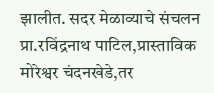झालीत. सदर मेळाव्याचे संचलन प्रा.रविंद्रनाथ पाटिल,प्रास्ताविक मोरेश्वर चंदनखेडे,तर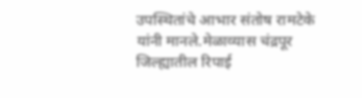उपस्थितांचे आभार संतोष रामटेके यांनी मानले.मेळाव्यास चंद्रपूर जिल्ह्यातील रिपाई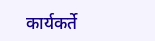कार्यकर्ते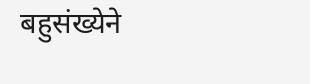बहुसंख्येने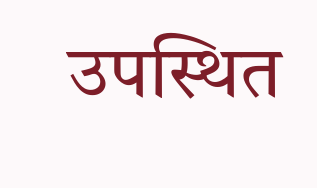उपस्थित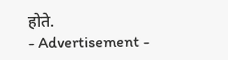होते.
- Advertisement -